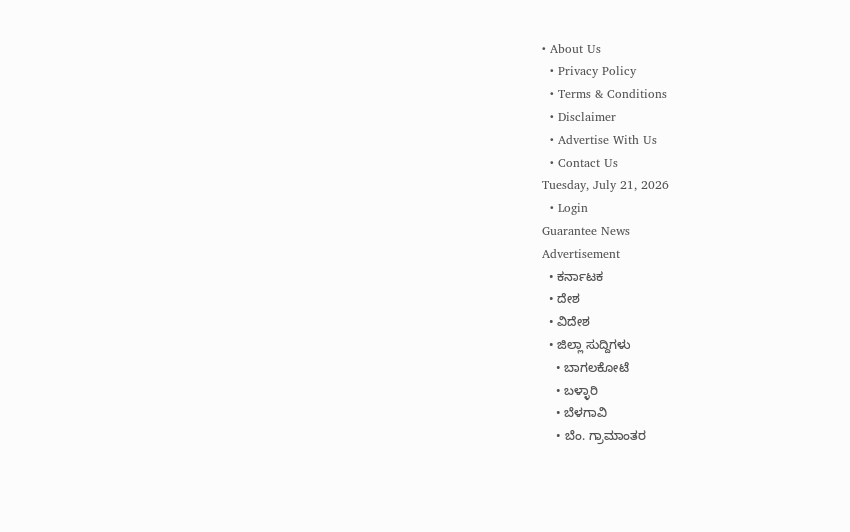• About Us
  • Privacy Policy
  • Terms & Conditions
  • Disclaimer
  • Advertise With Us
  • Contact Us
Tuesday, July 21, 2026
  • Login
Guarantee News
Advertisement
  • ಕರ್ನಾಟಕ
  • ದೇಶ
  • ವಿದೇಶ
  • ಜಿಲ್ಲಾ ಸುದ್ದಿಗಳು
    • ಬಾಗಲಕೋಟೆ
    • ಬಳ್ಳಾರಿ
    • ಬೆಳಗಾವಿ
    • ಬೆಂ. ಗ್ರಾಮಾಂತರ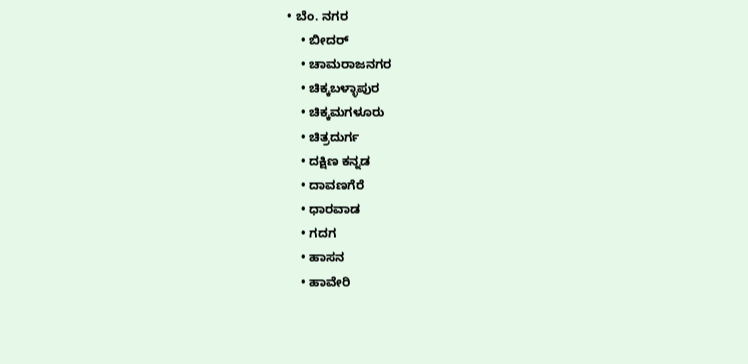• ಬೆಂ. ನಗರ
    • ಬೀದರ್
    • ಚಾಮರಾಜನಗರ
    • ಚಿಕ್ಕಬಳ್ಳಾಪುರ
    • ಚಿಕ್ಕಮಗಳೂರು
    • ಚಿತ್ರದುರ್ಗ
    • ದಕ್ಷಿಣ ಕನ್ನಡ
    • ದಾವಣಗೆರೆ
    • ಧಾರವಾಡ
    • ಗದಗ
    • ಹಾಸನ
    • ಹಾವೇರಿ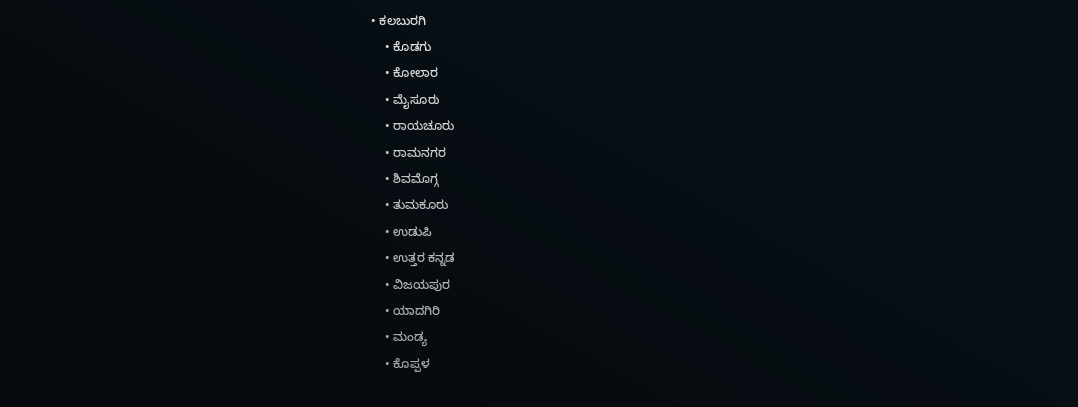• ಕಲಬುರಗಿ
    • ಕೊಡಗು
    • ಕೋಲಾರ
    • ಮೈಸೂರು
    • ರಾಯಚೂರು
    • ರಾಮನಗರ
    • ಶಿವಮೊಗ್ಗ
    • ತುಮಕೂರು
    • ಉಡುಪಿ
    • ಉತ್ತರ ಕನ್ನಡ
    • ವಿಜಯಪುರ
    • ಯಾದಗಿರಿ
    • ಮಂಡ್ಯ
    • ಕೊಪ್ಪಳ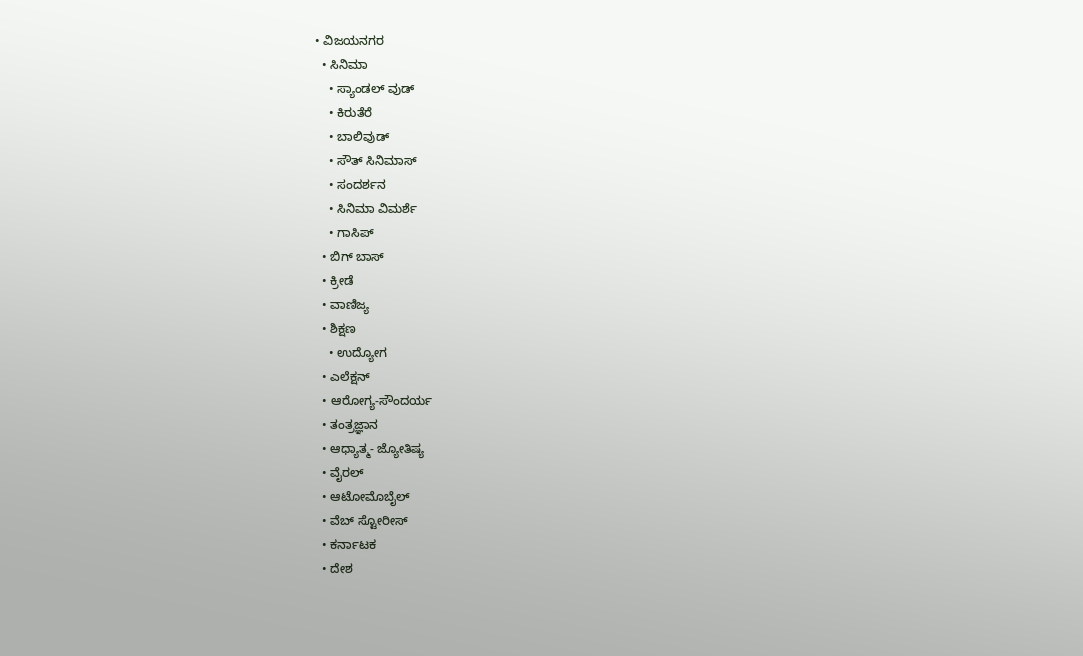• ವಿಜಯನಗರ
  • ಸಿನಿಮಾ
    • ಸ್ಯಾಂಡಲ್ ವುಡ್
    • ಕಿರುತೆರೆ
    • ಬಾಲಿವುಡ್
    • ಸೌತ್ ಸಿನಿಮಾಸ್
    • ಸಂದರ್ಶನ
    • ಸಿನಿಮಾ ವಿಮರ್ಶೆ
    • ಗಾಸಿಪ್
  • ಬಿಗ್ ಬಾಸ್
  • ಕ್ರೀಡೆ
  • ವಾಣಿಜ್ಯ
  • ಶಿಕ್ಷಣ
    • ಉದ್ಯೋಗ
  • ಎಲೆಕ್ಷನ್
  • ಆರೋಗ್ಯ-ಸೌಂದರ್ಯ
  • ತಂತ್ರಜ್ಞಾನ
  • ಆಧ್ಯಾತ್ಮ- ಜ್ಯೋತಿಷ್ಯ
  • ವೈರಲ್
  • ಆಟೋಮೊಬೈಲ್
  • ವೆಬ್ ಸ್ಟೋರೀಸ್
  • ಕರ್ನಾಟಕ
  • ದೇಶ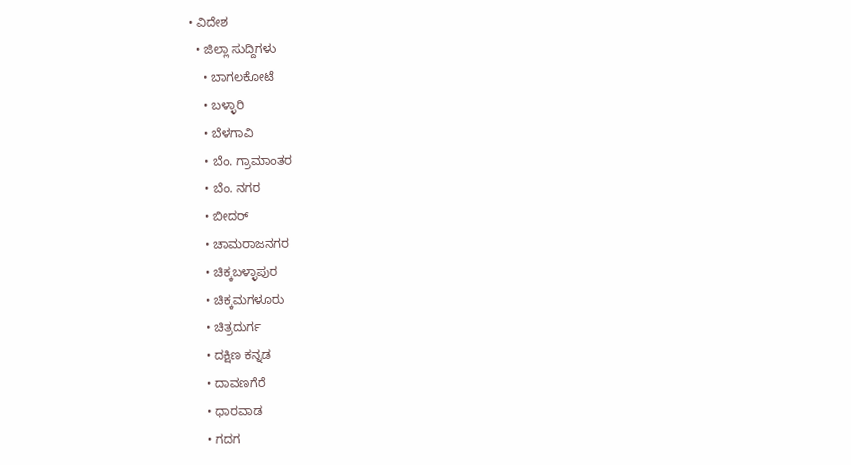• ವಿದೇಶ
  • ಜಿಲ್ಲಾ ಸುದ್ದಿಗಳು
    • ಬಾಗಲಕೋಟೆ
    • ಬಳ್ಳಾರಿ
    • ಬೆಳಗಾವಿ
    • ಬೆಂ. ಗ್ರಾಮಾಂತರ
    • ಬೆಂ. ನಗರ
    • ಬೀದರ್
    • ಚಾಮರಾಜನಗರ
    • ಚಿಕ್ಕಬಳ್ಳಾಪುರ
    • ಚಿಕ್ಕಮಗಳೂರು
    • ಚಿತ್ರದುರ್ಗ
    • ದಕ್ಷಿಣ ಕನ್ನಡ
    • ದಾವಣಗೆರೆ
    • ಧಾರವಾಡ
    • ಗದಗ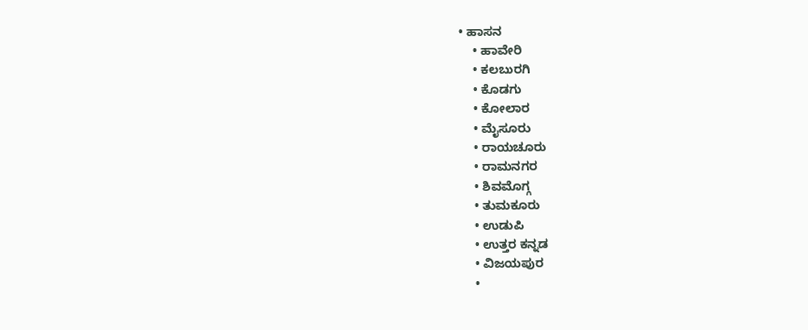• ಹಾಸನ
    • ಹಾವೇರಿ
    • ಕಲಬುರಗಿ
    • ಕೊಡಗು
    • ಕೋಲಾರ
    • ಮೈಸೂರು
    • ರಾಯಚೂರು
    • ರಾಮನಗರ
    • ಶಿವಮೊಗ್ಗ
    • ತುಮಕೂರು
    • ಉಡುಪಿ
    • ಉತ್ತರ ಕನ್ನಡ
    • ವಿಜಯಪುರ
    •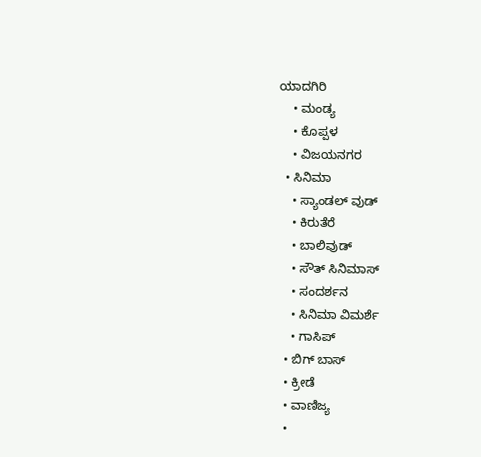ಯಾದಗಿರಿ
    • ಮಂಡ್ಯ
    • ಕೊಪ್ಪಳ
    • ವಿಜಯನಗರ
  • ಸಿನಿಮಾ
    • ಸ್ಯಾಂಡಲ್ ವುಡ್
    • ಕಿರುತೆರೆ
    • ಬಾಲಿವುಡ್
    • ಸೌತ್ ಸಿನಿಮಾಸ್
    • ಸಂದರ್ಶನ
    • ಸಿನಿಮಾ ವಿಮರ್ಶೆ
    • ಗಾಸಿಪ್
  • ಬಿಗ್ ಬಾಸ್
  • ಕ್ರೀಡೆ
  • ವಾಣಿಜ್ಯ
  •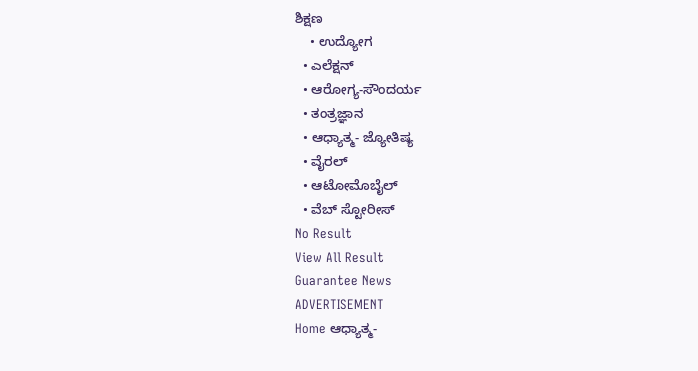ಶಿಕ್ಷಣ
    • ಉದ್ಯೋಗ
  • ಎಲೆಕ್ಷನ್
  • ಆರೋಗ್ಯ-ಸೌಂದರ್ಯ
  • ತಂತ್ರಜ್ಞಾನ
  • ಆಧ್ಯಾತ್ಮ- ಜ್ಯೋತಿಷ್ಯ
  • ವೈರಲ್
  • ಆಟೋಮೊಬೈಲ್
  • ವೆಬ್ ಸ್ಟೋರೀಸ್
No Result
View All Result
Guarantee News
ADVERTISEMENT
Home ಆಧ್ಯಾತ್ಮ-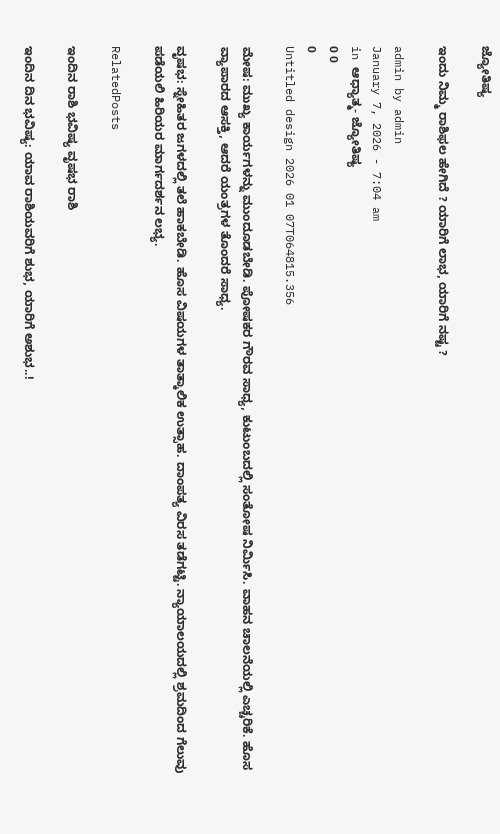ಜ್ಯೋತಿಷ್ಯ

ಇಂದು ನಿಮ್ಮ ರಾಶಿಫಲ ಹೇಗಿದೆ ? ಯಾರಿಗೆ ಲಾಭ, ಯಾರಿಗೆ ನಷ್ಟ ?

admin by admin
January 7, 2026 - 7:04 am
in ಆಧ್ಯಾತ್ಮ- ಜ್ಯೋತಿಷ್ಯ
0 0
0
Untitled design 2026 01 07T064815.356

ಮೇಷ: ಮುಖ್ಯ ಕಾರ್ಯಗಳನ್ನು ಮುಂದೂಡಬೇಡಿ. ಪೋಷಕರ ಗೌರವ ಸಾಧ್ಯ, ಕುಟುಂಬದಲ್ಲಿ ಸಂತೋಷ ನಿರ್ಮಿಸಿ. ವಾಹನ ಚಾಲನೆಯಲ್ಲಿ ಎಚ್ಚರಿಕೆ. ಹೊಸ ವ್ಯಾಪಾರದ ಆಸಕ್ತಿ, ಆದರೆ ಯಂತ್ರಗಳ ತೊಂದರೆ ಸಾಧ್ಯ.

ವೃಷಭ: ಸ್ನೇಹಿತರ ಜಗಳದಲ್ಲಿ ತಲೆ ಹಾಕಬೇಡಿ. ಹೊಸ ವಿಷಯಗಳ ತಾತ್ಕಾಲಿಕ ಉತ್ಸಾಹ. ದಾಂಪತ್ಯ ವಿರಸ ತಡೆಗಟ್ಟಿ. ನ್ಯಾಯಾಲಯದಲ್ಲಿ ಶ್ರಮದಿಂದ ಗೆಲುವು ಪಡೆಯಲಿ ಹಿರಿಯರ ಮಾರ್ಗದರ್ಶನ ಲಭ್ಯ.

RelatedPosts

ಇಂದಿನ ರಾಶಿ ಭವಿಷ್ಯ ವೃಷಭ ರಾಶಿ

ಇಂದಿನ ದಿನ ಭವಿಷ್ಯ: ಯಾವ ರಾಶಿಯವರಿಗೆ ಶುಭ, ಯಾರಿಗೆ ಅಶುಭ..!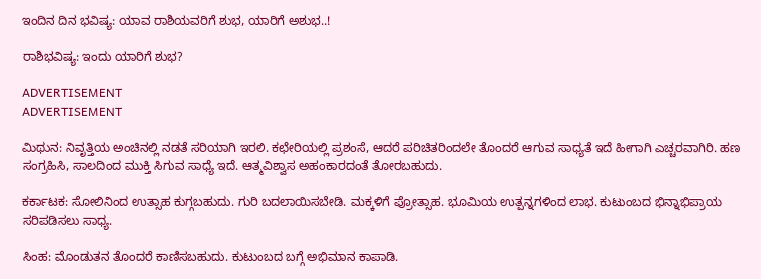ಇಂದಿನ ದಿನ ಭವಿಷ್ಯ: ಯಾವ ರಾಶಿಯವರಿಗೆ ಶುಭ, ಯಾರಿಗೆ ಅಶುಭ..!

ರಾಶಿಭವಿಷ್ಯ: ಇಂದು ಯಾರಿಗೆ ಶುಭ?

ADVERTISEMENT
ADVERTISEMENT

ಮಿಥುನ: ನಿವೃತ್ತಿಯ ಅಂಚಿನಲ್ಲಿ ನಡತೆ ಸರಿಯಾಗಿ ಇರಲಿ. ಕಛೇರಿಯಲ್ಲಿ ಪ್ರಶಂಸೆ, ಆದರೆ ಪರಿಚಿತರಿಂದಲೇ ತೊಂದರೆ ಆಗುವ ಸಾಧ್ಯತೆ ಇದೆ ಹೀಗಾಗಿ ಎಚ್ಚರವಾಗಿರಿ. ಹಣ ಸಂಗ್ರಹಿಸಿ, ಸಾಲದಿಂದ ಮುಕ್ತಿ ಸಿಗುವ ಸಾಧ್ಯೆ ಇದೆ. ಆತ್ಮವಿಶ್ವಾಸ ಅಹಂಕಾರದಂತೆ ತೋರಬಹುದು.

ಕರ್ಕಾಟಕ: ಸೋಲಿನಿಂದ ಉತ್ಸಾಹ ಕುಗ್ಗಬಹುದು. ಗುರಿ ಬದಲಾಯಿಸಬೇಡಿ. ಮಕ್ಕಳಿಗೆ ಪ್ರೋತ್ಸಾಹ. ಭೂಮಿಯ ಉತ್ಪನ್ನಗಳಿಂದ ಲಾಭ. ಕುಟುಂಬದ ಭಿನ್ನಾಭಿಪ್ರಾಯ ಸರಿಪಡಿಸಲು ಸಾಧ್ಯ.

ಸಿಂಹ: ಮೊಂಡುತನ ತೊಂದರೆ ಕಾಣಿಸಬಹುದು. ಕುಟುಂಬದ ಬಗ್ಗೆ ಅಭಿಮಾನ ಕಾಪಾಡಿ.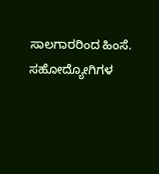ಸಾಲಗಾರರಿಂದ ಹಿಂಸೆ. ಸಹೋದ್ಯೋಗಿಗಳ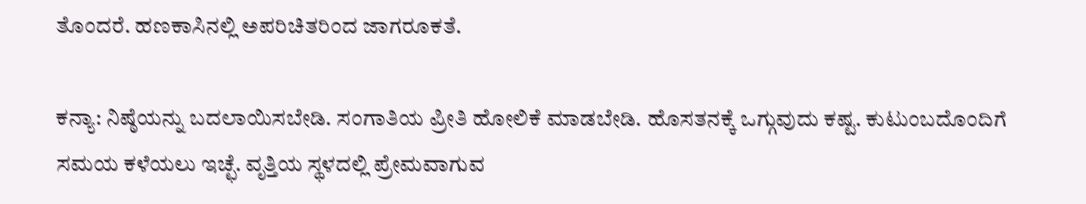ತೊಂದರೆ. ಹಣಕಾಸಿನಲ್ಲಿ ಅಪರಿಚಿತರಿಂದ ಜಾಗರೂಕತೆ.

ಕನ್ಯಾ: ನಿಷ್ಠೆಯನ್ನು ಬದಲಾಯಿಸಬೇಡಿ. ಸಂಗಾತಿಯ ಪ್ರೀತಿ ಹೋಲಿಕೆ ಮಾಡಬೇಡಿ. ಹೊಸತನಕ್ಕೆ ಒಗ್ಗುವುದು ಕಷ್ಟ. ಕುಟುಂಬದೊಂದಿಗೆ ಸಮಯ ಕಳೆಯಲು ಇಚ್ಛೆ. ವೃತ್ತಿಯ ಸ್ಥಳದಲ್ಲಿ ಪ್ರೇಮವಾಗುವ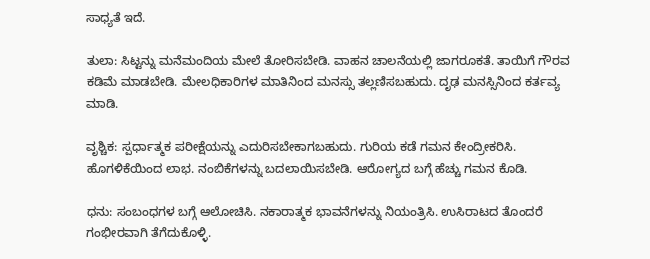ಸಾಧ್ಯತೆ ಇದೆ.

ತುಲಾ: ಸಿಟ್ಟನ್ನು ಮನೆಮಂದಿಯ ಮೇಲೆ ತೋರಿಸಬೇಡಿ. ವಾಹನ ಚಾಲನೆಯಲ್ಲಿ ಜಾಗರೂಕತೆ. ತಾಯಿಗೆ ಗೌರವ ಕಡಿಮೆ ಮಾಡಬೇಡಿ. ಮೇಲಧಿಕಾರಿಗಳ ಮಾತಿನಿಂದ ಮನಸ್ಸು ತಲ್ಲಣಿಸಬಹುದು. ದೃಢ ಮನಸ್ಸಿನಿಂದ ಕರ್ತವ್ಯ ಮಾಡಿ.

ವೃಶ್ಚಿಕ: ಸ್ಪರ್ಧಾತ್ಮಕ ಪರೀಕ್ಷೆಯನ್ನು ಎದುರಿಸಬೇಕಾಗಬಹುದು. ಗುರಿಯ ಕಡೆ ಗಮನ ಕೇಂದ್ರೀಕರಿಸಿ. ಹೊಗಳಿಕೆಯಿಂದ ಲಾಭ. ನಂಬಿಕೆಗಳನ್ನು ಬದಲಾಯಿಸಬೇಡಿ. ಆರೋಗ್ಯದ ಬಗ್ಗೆ ಹೆಚ್ಚು ಗಮನ ಕೊಡಿ.

ಧನು: ಸಂಬಂಧಗಳ ಬಗ್ಗೆ ಆಲೋಚಿಸಿ. ನಕಾರಾತ್ಮಕ ಭಾವನೆಗಳನ್ನು ನಿಯಂತ್ರಿಸಿ. ಉಸಿರಾಟದ ತೊಂದರೆ ಗಂಭೀರವಾಗಿ ತೆಗೆದುಕೊಳ್ಳಿ.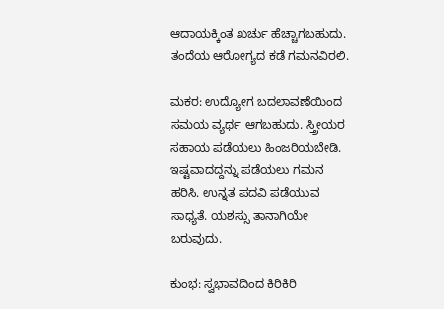ಆದಾಯಕ್ಕಿಂತ ಖರ್ಚು ಹೆಚ್ಚಾಗಬಹುದು. ತಂದೆಯ ಆರೋಗ್ಯದ ಕಡೆ ಗಮನವಿರಲಿ.

ಮಕರ: ಉದ್ಯೋಗ ಬದಲಾವಣೆಯಿಂದ ಸಮಯ ವ್ಯರ್ಥ ಆಗಬಹುದು. ಸ್ತ್ರೀಯರ ಸಹಾಯ ಪಡೆಯಲು ಹಿಂಜರಿಯಬೇಡಿ. ಇಷ್ಟವಾದದ್ದನ್ನು ಪಡೆಯಲು ಗಮನ ಹರಿಸಿ. ಉನ್ನತ ಪದವಿ ಪಡೆಯುವ ಸಾಧ್ಯತೆ. ಯಶಸ್ಸು ತಾನಾಗಿಯೇ ಬರುವುದು.

ಕುಂಭ: ಸ್ವಭಾವದಿಂದ ಕಿರಿಕಿರಿ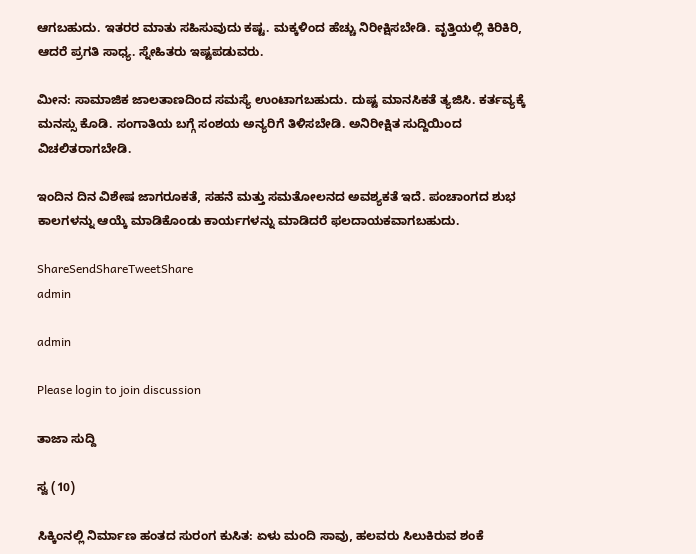ಆಗಬಹುದು. ಇತರರ ಮಾತು ಸಹಿಸುವುದು ಕಷ್ಟ. ಮಕ್ಕಳಿಂದ ಹೆಚ್ಚು ನಿರೀಕ್ಷಿಸಬೇಡಿ. ವೃತ್ತಿಯಲ್ಲಿ ಕಿರಿಕಿರಿ, ಆದರೆ ಪ್ರಗತಿ ಸಾಧ್ಯ. ಸ್ನೇಹಿತರು ಇಷ್ಟಪಡುವರು.

ಮೀನ: ಸಾಮಾಜಿಕ ಜಾಲತಾಣದಿಂದ ಸಮಸ್ಯೆ ಉಂಟಾಗಬಹುದು. ದುಷ್ಟ ಮಾನಸಿಕತೆ ತ್ಯಜಿಸಿ. ಕರ್ತವ್ಯಕ್ಕೆ ಮನಸ್ಸು ಕೊಡಿ. ಸಂಗಾತಿಯ ಬಗ್ಗೆ ಸಂಶಯ ಅನ್ಯರಿಗೆ ತಿಳಿಸಬೇಡಿ. ಅನಿರೀಕ್ಷಿತ ಸುದ್ದಿಯಿಂದ ವಿಚಲಿತರಾಗಬೇಡಿ.

ಇಂದಿನ ದಿನ ವಿಶೇಷ ಜಾಗರೂಕತೆ, ಸಹನೆ ಮತ್ತು ಸಮತೋಲನದ ಅವಶ್ಯಕತೆ ಇದೆ. ಪಂಚಾಂಗದ ಶುಭ ಕಾಲಗಳನ್ನು ಆಯ್ಕೆ ಮಾಡಿಕೊಂಡು ಕಾರ್ಯಗಳನ್ನು ಮಾಡಿದರೆ ಫಲದಾಯಕವಾಗಬಹುದು.

ShareSendShareTweetShare
admin

admin

Please login to join discussion

ತಾಜಾ ಸುದ್ದಿ

ಸ್ವ (10)

ಸಿಕ್ಕಿಂನಲ್ಲಿ ನಿರ್ಮಾಣ ಹಂತದ ಸುರಂಗ ಕುಸಿತ: ಏಳು ಮಂದಿ ಸಾವು, ಹಲವರು ಸಿಲುಕಿರುವ ಶಂಕೆ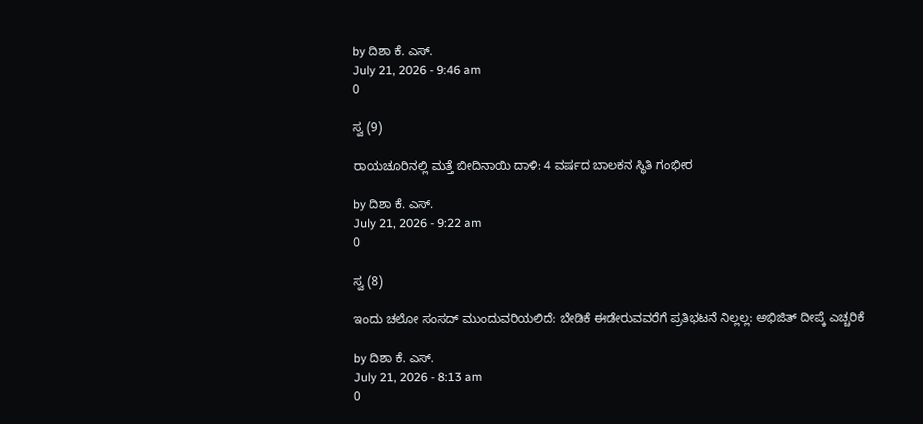by ದಿಶಾ ಕೆ. ಎಸ್.
July 21, 2026 - 9:46 am
0

ಸ್ವ (9)

ರಾಯಚೂರಿನಲ್ಲಿ ಮತ್ತೆ ಬೀದಿನಾಯಿ ದಾಳಿ: 4 ವರ್ಷದ ಬಾಲಕನ ಸ್ಥಿತಿ ಗಂಭೀರ

by ದಿಶಾ ಕೆ. ಎಸ್.
July 21, 2026 - 9:22 am
0

ಸ್ವ (8)

ಇಂದು ಚಲೋ ಸಂಸದ್‌ ಮುಂದುವರಿಯಲಿದೆ: ಬೇಡಿಕೆ ಈಡೇರುವವರೆಗೆ ಪ್ರತಿಭಟನೆ ನಿಲ್ಲಲ್ಲ: ಅಭಿಜಿತ್ ದೀಪ್ಕೆ ಎಚ್ಚರಿಕೆ

by ದಿಶಾ ಕೆ. ಎಸ್.
July 21, 2026 - 8:13 am
0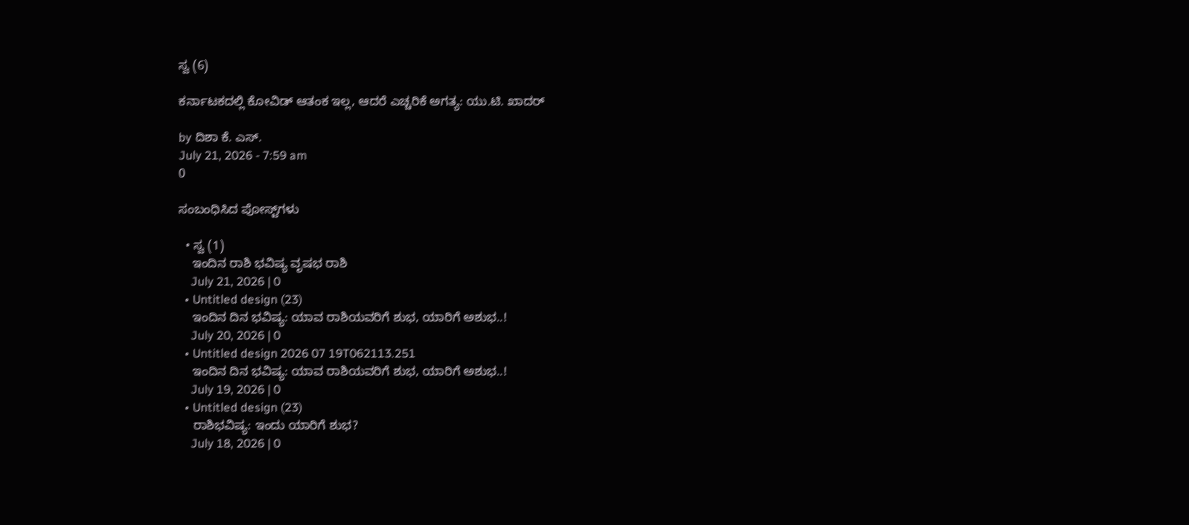ಸ್ವ (6)

ಕರ್ನಾಟಕದಲ್ಲಿ ಕೋವಿಡ್ ಆತಂಕ ಇಲ್ಲ, ಆದರೆ ಎಚ್ಚರಿಕೆ ಅಗತ್ಯ: ಯು.ಟಿ. ಖಾದರ್

by ದಿಶಾ ಕೆ. ಎಸ್.
July 21, 2026 - 7:59 am
0

ಸಂಬಂಧಿಸಿದ ಪೋಸ್ಟ್‌ಗಳು

  • ಸ್ವ (1)
    ಇಂದಿನ ರಾಶಿ ಭವಿಷ್ಯ ವೃಷಭ ರಾಶಿ
    July 21, 2026 | 0
  • Untitled design (23)
    ಇಂದಿನ ದಿನ ಭವಿಷ್ಯ: ಯಾವ ರಾಶಿಯವರಿಗೆ ಶುಭ, ಯಾರಿಗೆ ಅಶುಭ..!
    July 20, 2026 | 0
  • Untitled design 2026 07 19T062113.251
    ಇಂದಿನ ದಿನ ಭವಿಷ್ಯ: ಯಾವ ರಾಶಿಯವರಿಗೆ ಶುಭ, ಯಾರಿಗೆ ಅಶುಭ..!
    July 19, 2026 | 0
  • Untitled design (23)
    ರಾಶಿಭವಿಷ್ಯ: ಇಂದು ಯಾರಿಗೆ ಶುಭ?
    July 18, 2026 | 0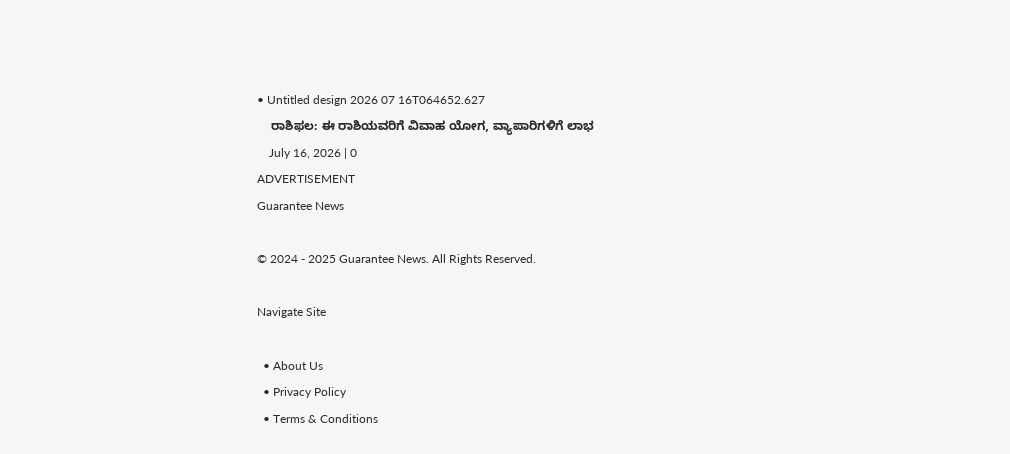• Untitled design 2026 07 16T064652.627
    ರಾಶಿಫಲ: ಈ ರಾಶಿಯವರಿಗೆ ವಿವಾಹ ಯೋಗ, ವ್ಯಾಪಾರಿಗಳಿಗೆ ಲಾಭ
    July 16, 2026 | 0
ADVERTISEMENT
Guarantee News

© 2024 - 2025 Guarantee News. All Rights Reserved.

Navigate Site

  • About Us
  • Privacy Policy
  • Terms & Conditions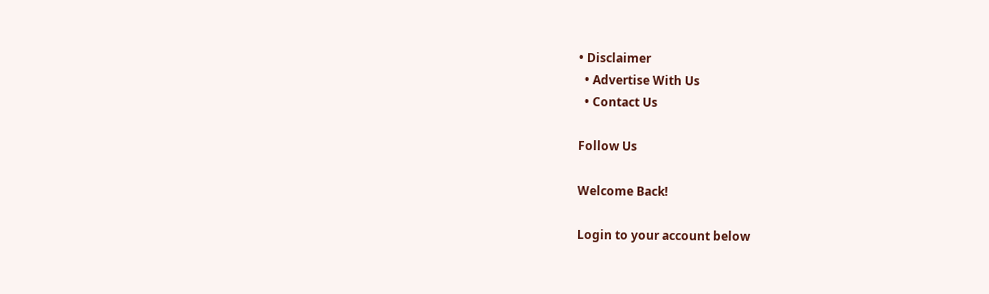• Disclaimer
  • Advertise With Us
  • Contact Us

Follow Us

Welcome Back!

Login to your account below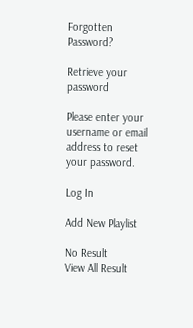Forgotten Password?

Retrieve your password

Please enter your username or email address to reset your password.

Log In

Add New Playlist

No Result
View All Result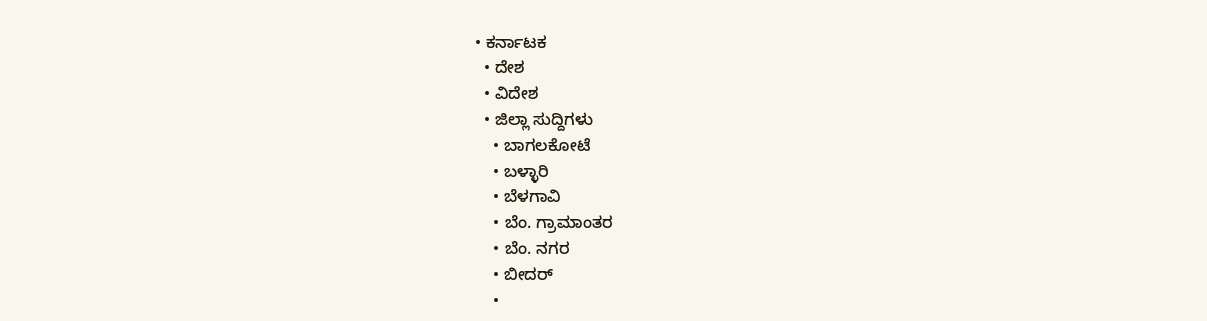• ಕರ್ನಾಟಕ
  • ದೇಶ
  • ವಿದೇಶ
  • ಜಿಲ್ಲಾ ಸುದ್ದಿಗಳು
    • ಬಾಗಲಕೋಟೆ
    • ಬಳ್ಳಾರಿ
    • ಬೆಳಗಾವಿ
    • ಬೆಂ. ಗ್ರಾಮಾಂತರ
    • ಬೆಂ. ನಗರ
    • ಬೀದರ್
    •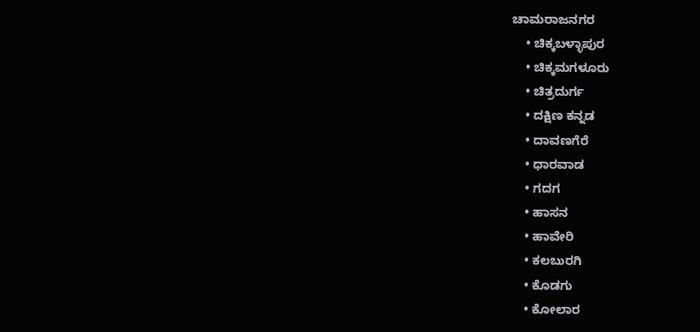ಚಾಮರಾಜನಗರ
    • ಚಿಕ್ಕಬಳ್ಳಾಪುರ
    • ಚಿಕ್ಕಮಗಳೂರು
    • ಚಿತ್ರದುರ್ಗ
    • ದಕ್ಷಿಣ ಕನ್ನಡ
    • ದಾವಣಗೆರೆ
    • ಧಾರವಾಡ
    • ಗದಗ
    • ಹಾಸನ
    • ಹಾವೇರಿ
    • ಕಲಬುರಗಿ
    • ಕೊಡಗು
    • ಕೋಲಾರ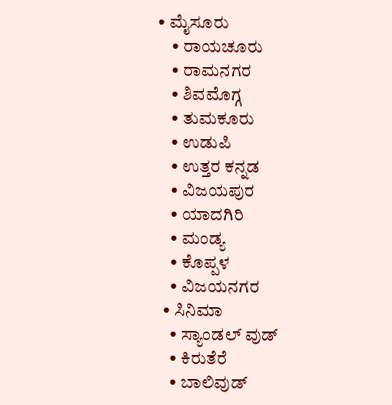• ಮೈಸೂರು
    • ರಾಯಚೂರು
    • ರಾಮನಗರ
    • ಶಿವಮೊಗ್ಗ
    • ತುಮಕೂರು
    • ಉಡುಪಿ
    • ಉತ್ತರ ಕನ್ನಡ
    • ವಿಜಯಪುರ
    • ಯಾದಗಿರಿ
    • ಮಂಡ್ಯ
    • ಕೊಪ್ಪಳ
    • ವಿಜಯನಗರ
  • ಸಿನಿಮಾ
    • ಸ್ಯಾಂಡಲ್ ವುಡ್
    • ಕಿರುತೆರೆ
    • ಬಾಲಿವುಡ್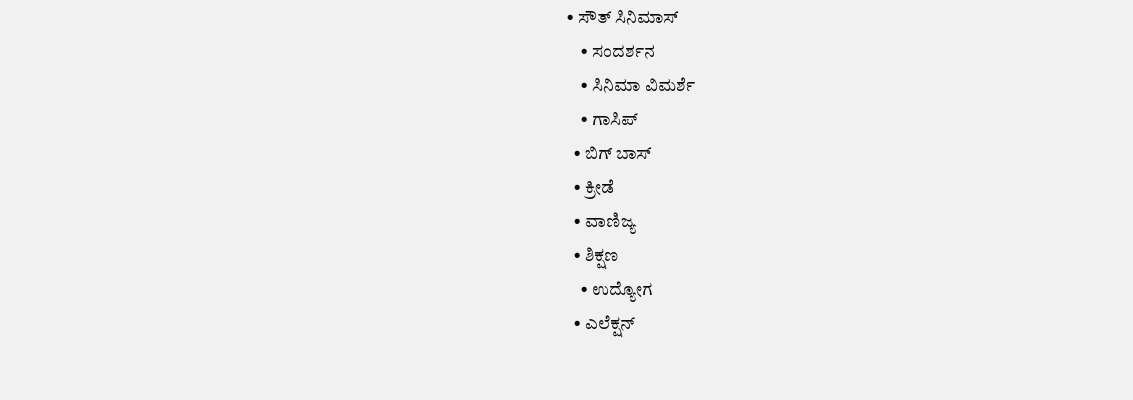• ಸೌತ್ ಸಿನಿಮಾಸ್
    • ಸಂದರ್ಶನ
    • ಸಿನಿಮಾ ವಿಮರ್ಶೆ
    • ಗಾಸಿಪ್
  • ಬಿಗ್ ಬಾಸ್
  • ಕ್ರೀಡೆ
  • ವಾಣಿಜ್ಯ
  • ಶಿಕ್ಷಣ
    • ಉದ್ಯೋಗ
  • ಎಲೆಕ್ಷನ್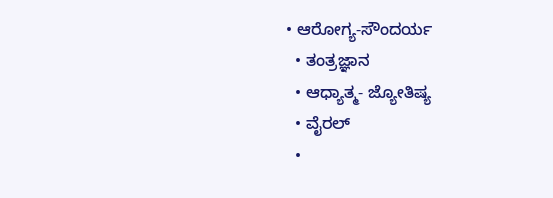• ಆರೋಗ್ಯ-ಸೌಂದರ್ಯ
  • ತಂತ್ರಜ್ಞಾನ
  • ಆಧ್ಯಾತ್ಮ- ಜ್ಯೋತಿಷ್ಯ
  • ವೈರಲ್
  •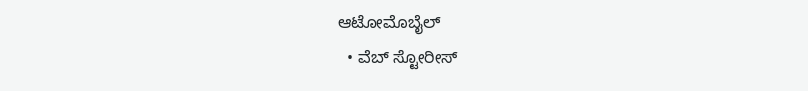ಆಟೋಮೊಬೈಲ್
  • ವೆಬ್ ಸ್ಟೋರೀಸ್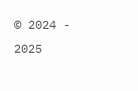© 2024 - 2025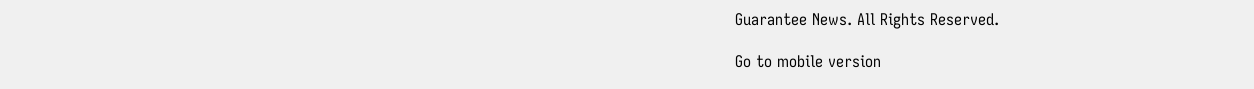Guarantee News. All Rights Reserved.

Go to mobile version